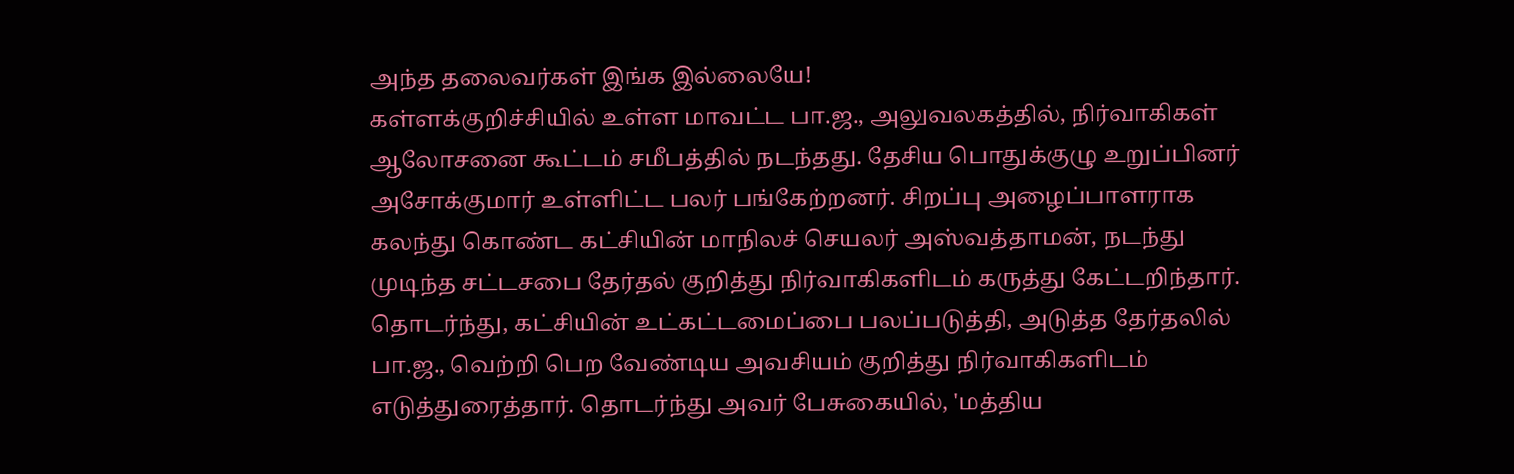அந்த தலைவர்கள் இங்க இல்லையே!
கள்ளக்குறிச்சியில் உள்ள மாவட்ட பா.ஜ., அலுவலகத்தில், நிர்வாகிகள் ஆலோசனை கூட்டம் சமீபத்தில் நடந்தது. தேசிய பொதுக்குழு உறுப்பினர் அசோக்குமார் உள்ளிட்ட பலர் பங்கேற்றனர். சிறப்பு அழைப்பாளராக கலந்து கொண்ட கட்சியின் மாநிலச் செயலர் அஸ்வத்தாமன், நடந்து முடிந்த சட்டசபை தேர்தல் குறித்து நிர்வாகிகளிடம் கருத்து கேட்டறிந்தார். தொடர்ந்து, கட்சியின் உட்கட்டமைப்பை பலப்படுத்தி, அடுத்த தேர்தலில் பா.ஜ., வெற்றி பெற வேண்டிய அவசியம் குறித்து நிர்வாகிகளிடம் எடுத்துரைத்தார். தொடர்ந்து அவர் பேசுகையில், 'மத்திய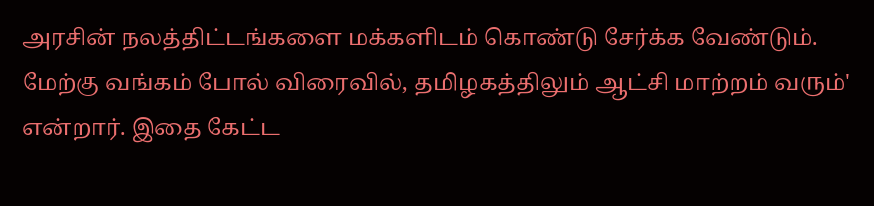அரசின் நலத்திட்டங்களை மக்களிடம் கொண்டு சேர்க்க வேண்டும். மேற்கு வங்கம் போல் விரைவில், தமிழகத்திலும் ஆட்சி மாற்றம் வரும்' என்றார். இதை கேட்ட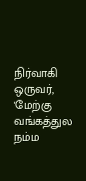நிர்வாகி ஒருவர், 'மேற்கு வங்கத்துல நம்ம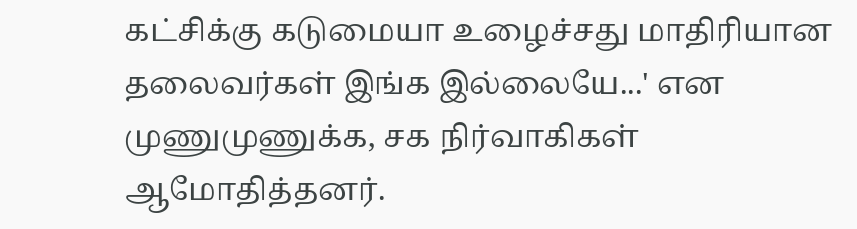கட்சிக்கு கடுமையா உழைச்சது மாதிரியான தலைவர்கள் இங்க இல்லையே...' என முணுமுணுக்க, சக நிர்வாகிகள் ஆமோதித்தனர்.